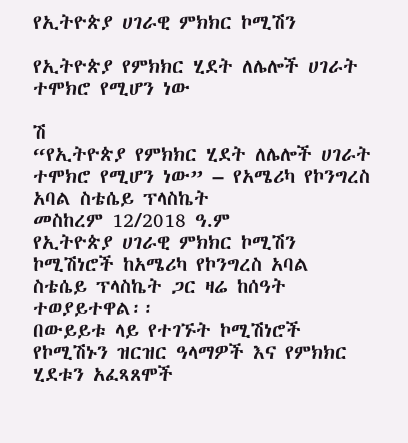የኢትዮጵያ ሀገራዊ ምክክር ኮሚሽን

የኢትዮጵያ የምክክር ሂደት ለሌሎች ሀገራት ተሞክሮ የሚሆን ነው

ሽ
“የኢትዮጵያ የምክክር ሂደት ለሌሎች ሀገራት ተሞክሮ የሚሆን ነው” – የአሜሪካ የኮንግረስ አባል ስቴሴይ ፕላስኬት
መስከረም 12/2018 ዓ.ም
የኢትዮጵያ ሀገራዊ ምክክር ኮሚሽን ኮሚሽነሮች ከአሜሪካ የኮንግረስ አባል ስቴሴይ ፕላስኬት ጋር ዛሬ ከሰዓት ተወያይተዋል፡፡
በውይይቱ ላይ የተገኙት ኮሚሽነሮች የኮሚሽኑን ዝርዝር ዓላማዎች እና የምክክር ሂደቱን አፈጻጸሞች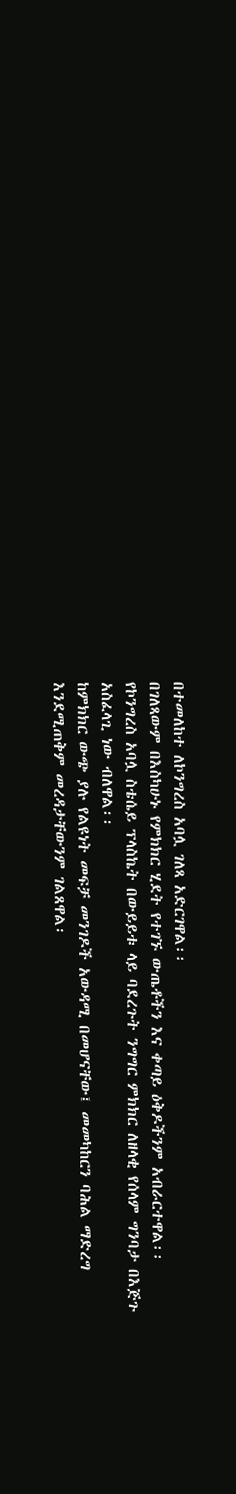በተመለከተ ለኮንግረስ አባሏ ገለጻ አድርገዋል፡፡
በገለጻውም በእስካሁኑ የምክክር ሂደት የተገኙ ውጤቶችን እና ቀጣይ ዕቅዶችንም አብራርተዋል፡፡
የኮንግረስ አባሏ ስቴሴይ ፕላስኬት በውይይቱ ላይ ባደረጉት ንግግር ምክክር ለዘላቂ የሰላም ግንባታ በእጅጉ አስፈላጊ ነው ብለዋል፡፡
ከምክክር ውጭ ያሉ የልዩነት መፍቻ መንገዶች አውዳሚ በመሆናቸው፤ መመካከርን ባሕል ማድረግ እንደሚጠቅም መረዳታቸውንም ገልጸዋል፡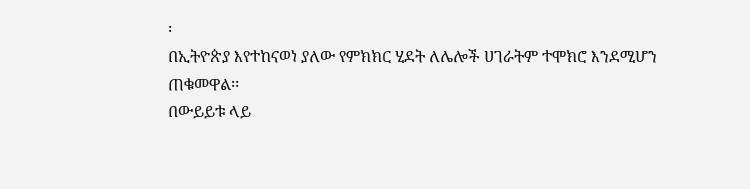፡
በኢትዮጵያ እየተከናወነ ያለው የምክክር ሂደት ለሌሎች ሀገራትም ተሞክሮ እንደሚሆን ጠቁመዋል፡፡
በውይይቱ ላይ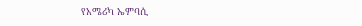የአሜሪካ ኤምባሲ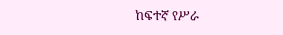ከፍተኛ የሥራ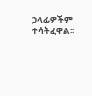ኃላፊዎችም ተሳትፈዋል፡፡